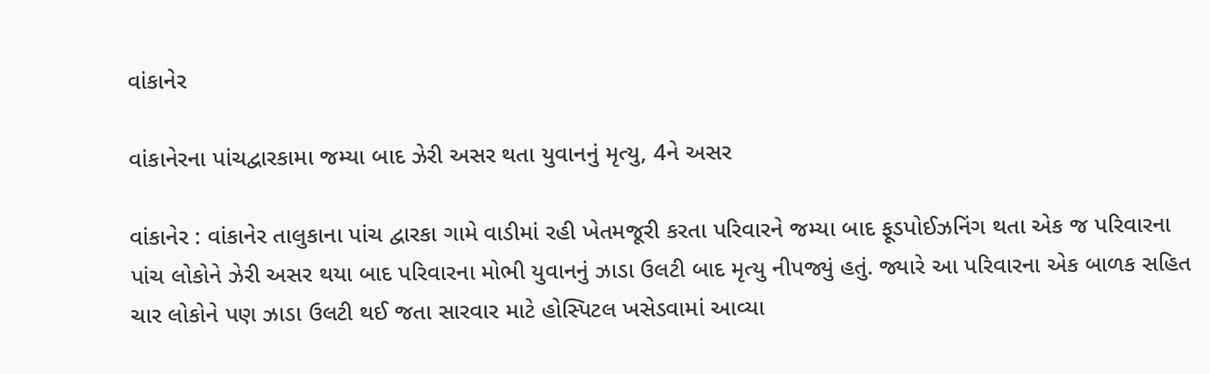વાંકાનેર

વાંકાનેરના પાંચદ્વારકામા જમ્યા બાદ ઝેરી અસર થતા યુવાનનું મૃત્યુ, 4ને અસર

વાંકાનેર : વાંકાનેર તાલુકાના પાંચ દ્વારકા ગામે વાડીમાં રહી ખેતમજૂરી કરતા પરિવારને જમ્યા બાદ ફૂડપોઈઝનિંગ થતા એક જ પરિવારના પાંચ લોકોને ઝેરી અસર થયા બાદ પરિવારના મોભી યુવાનનું ઝાડા ઉલટી બાદ મૃત્યુ નીપજ્યું હતું. જ્યારે આ પરિવારના એક બાળક સહિત ચાર લોકોને પણ ઝાડા ઉલટી થઈ જતા સારવાર માટે હોસ્પિટલ ખસેડવામાં આવ્યા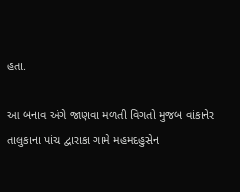હતા.

આ બનાવ અંગે જાણવા મળતી વિગતો મુજબ વાંકાનેર તાલુકાના પાંચ દ્વારાકા ગામે મહમદહુસેન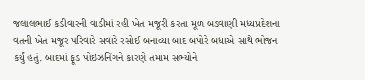જલાલભાઈ કડીવારની વાડીમાં રહી ખેત મજૂરી કરતા મૂળ બડવાણી મધ્યપ્રદેશના વતની ખેત મજૂર પરિવારે સવારે રસોઈ બનાવ્યા બાદ બપોરે બધાએ સાથે ભોજન કર્યું હતું. બાદમાં ફૂડ પોઇઝનિંગને કારણે તમામ સભ્યોને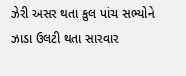ઝેરી અસર થતા કુલ પાંચ સભ્યોને ઝાડા ઉલટી થતા સારવાર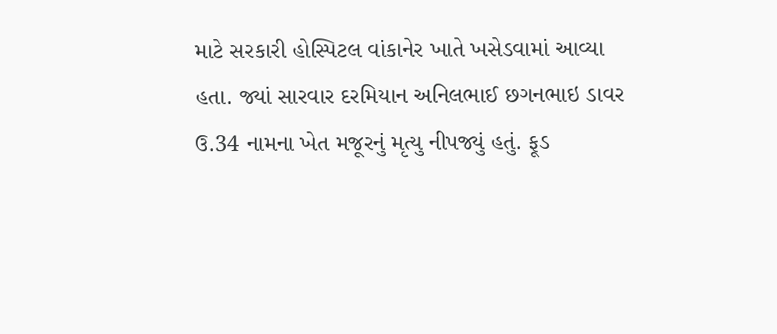માટે સરકારી હોસ્પિટલ વાંકાનેર ખાતે ખસેડવામાં આવ્યા હતા. જ્યાં સારવાર દરમિયાન અનિલભાઈ છગનભાઇ ડાવર ઉ.34 નામના ખેત મજૂરનું મૃત્યુ નીપજ્યું હતું. ફૂડ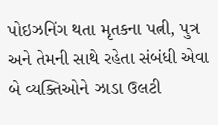પોઇઝનિંગ થતા મૃતકના પત્ની, પુત્ર અને તેમની સાથે રહેતા સંબંધી એવા બે વ્યક્તિઓને ઝાડા ઉલટી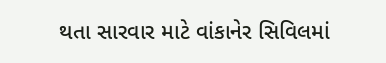થતા સારવાર માટે વાંકાનેર સિવિલમાં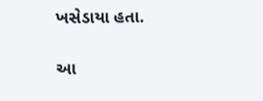ખસેડાયા હતા.

આ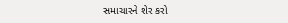સમાચારને શેર કરો